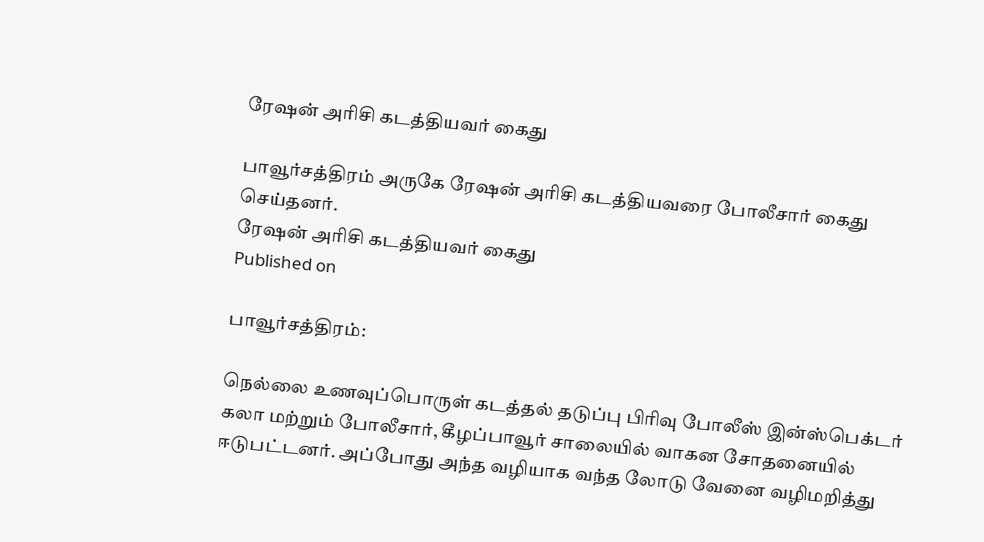ரேஷன் அரிசி கடத்தியவர் கைது

பாவூர்சத்திரம் அருகே ரேஷன் அரிசி கடத்தியவரை போலீசார் கைது செய்தனர்.
ரேஷன் அரிசி கடத்தியவர் கைது
Published on

பாவூர்சத்திரம்:

நெல்லை உணவுப்பொருள் கடத்தல் தடுப்பு பிரிவு போலீஸ் இன்ஸ்பெக்டர் கலா மற்றும் போலீசார், கீழப்பாவூர் சாலையில் வாகன சோதனையில் ஈடுபட்டனர். அப்போது அந்த வழியாக வந்த லோடு வேனை வழிமறித்து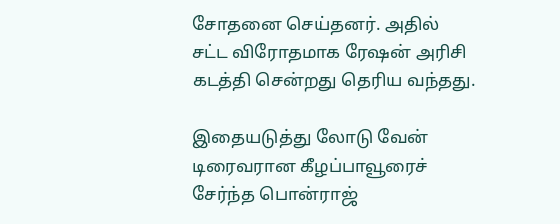சோதனை செய்தனர். அதில் சட்ட விரோதமாக ரேஷன் அரிசி கடத்தி சென்றது தெரிய வந்தது.

இதையடுத்து லோடு வேன் டிரைவரான கீழப்பாவூரைச் சேர்ந்த பொன்ராஜ்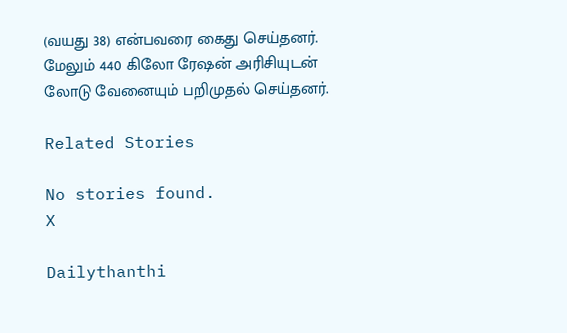(வயது 38) என்பவரை கைது செய்தனர். மேலும் 440 கிலோ ரேஷன் அரிசியுடன் லோடு வேனையும் பறிமுதல் செய்தனர்.

Related Stories

No stories found.
X

Dailythanthi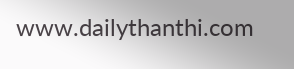www.dailythanthi.com